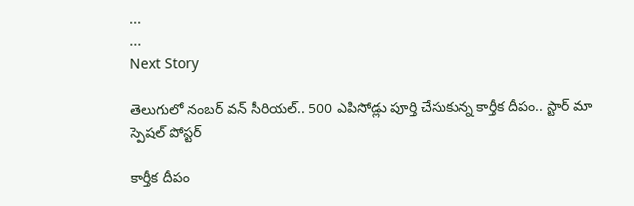...
...
Next Story

తెలుగులో నంబర్ వన్ సీరియల్.. 500 ఎపిసోడ్లు పూర్తి చేసుకున్న కార్తీక దీపం.. స్టార్ మా స్పెషల్ పోస్టర్

కార్తీక దీపం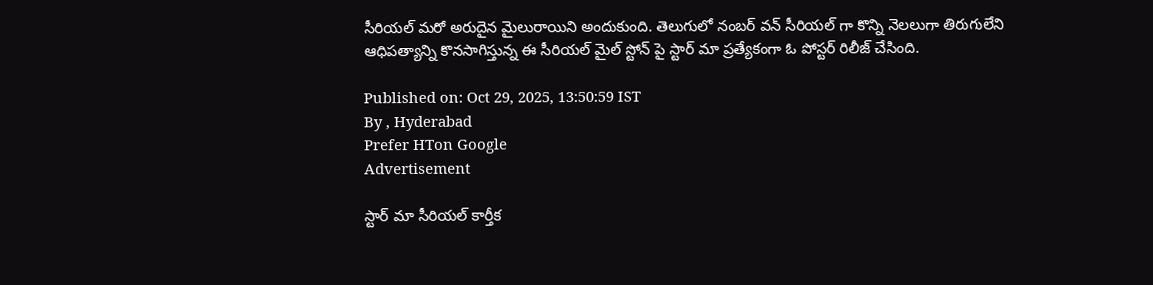సీరియల్ మరో అరుదైన మైలురాయిని అందుకుంది. తెలుగులో నంబర్ వన్ సీరియల్ గా కొన్ని నెలలుగా తిరుగులేని ఆధిపత్యాన్ని కొనసాగిస్తున్న ఈ సీరియల్ మైల్ స్టోన్ పై స్టార్ మా ప్రత్యేకంగా ఓ పోస్టర్ రిలీజ్ చేసింది.

Published on: Oct 29, 2025, 13:50:59 IST
By , Hyderabad
Prefer HTon Google
Advertisement

స్టార్ మా సీరియల్ కార్తీక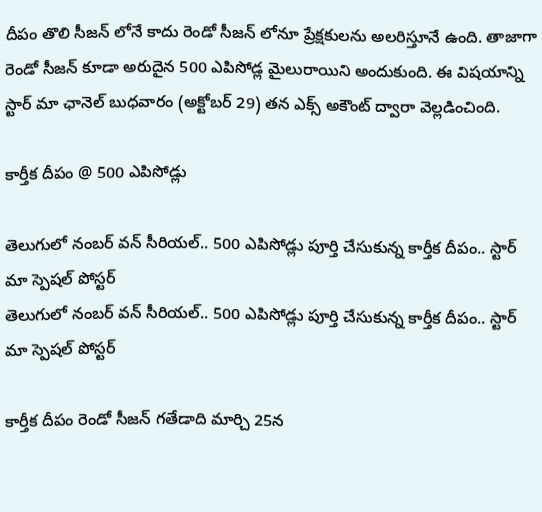దీపం తొలి సీజన్ లోనే కాదు రెండో సీజన్ లోనూ ప్రేక్షకులను అలరిస్తూనే ఉంది. తాజాగా రెండో సీజన్ కూడా అరుదైన 500 ఎపిసోడ్ల మైలురాయిని అందుకుంది. ఈ విషయాన్ని స్టార్ మా ఛానెల్ బుధవారం (అక్టోబర్ 29) తన ఎక్స్ అకౌంట్ ద్వారా వెల్లడించింది.

కార్తీక దీపం @ 500 ఎపిసోడ్లు

తెలుగులో నంబర్ వన్ సీరియల్.. 500 ఎపిసోడ్లు పూర్తి చేసుకున్న కార్తీక దీపం.. స్టార్ మా స్పెషల్ పోస్టర్
తెలుగులో నంబర్ వన్ సీరియల్.. 500 ఎపిసోడ్లు పూర్తి చేసుకున్న కార్తీక దీపం.. స్టార్ మా స్పెషల్ పోస్టర్

కార్తీక దీపం రెండో సీజన్ గతేడాది మార్చి 25న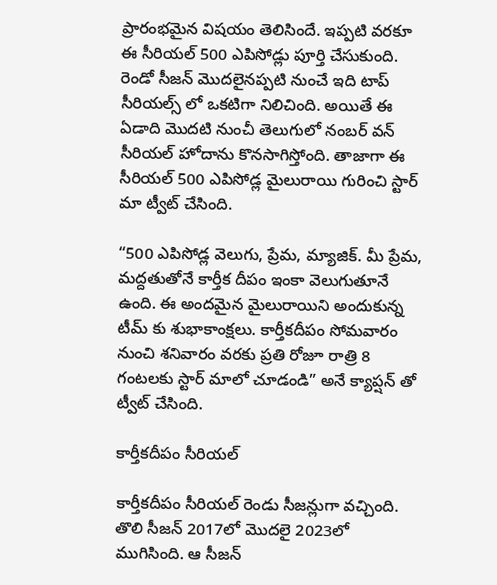ప్రారంభమైన విషయం తెలిసిందే. ఇప్పటి వరకూ ఈ సీరియల్ 500 ఎపిసోడ్లు పూర్తి చేసుకుంది. రెండో సీజన్ మొదలైనప్పటి నుంచే ఇది టాప్ సీరియల్స్ లో ఒకటిగా నిలిచింది. అయితే ఈ ఏడాది మొదటి నుంచీ తెలుగులో నంబర్ వన్ సీరియల్ హోదాను కొనసాగిస్తోంది. తాజాగా ఈ సీరియల్ 500 ఎపిసోడ్ల మైలురాయి గురించి స్టార్ మా ట్వీట్ చేసింది.

“500 ఎపిసోడ్ల వెలుగు, ప్రేమ, మ్యాజిక్. మీ ప్రేమ, మద్దతుతోనే కార్తీక దీపం ఇంకా వెలుగుతూనే ఉంది. ఈ అందమైన మైలురాయిని అందుకున్న టీమ్ కు శుభాకాంక్షలు. కార్తీకదీపం సోమవారం నుంచి శనివారం వరకు ప్రతి రోజూ రాత్రి 8 గంటలకు స్టార్ మాలో చూడండి” అనే క్యాప్షన్ తో ట్వీట్ చేసింది.

కార్తీకదీపం సీరియల్

కార్తీకదీపం సీరియల్ రెండు సీజన్లుగా వచ్చింది. తొలి సీజన్ 2017లో మొదలై 2023లో ముగిసింది. ఆ సీజన్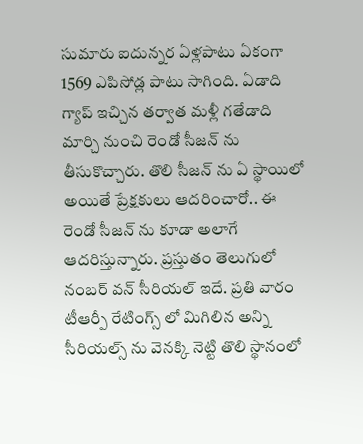సుమారు ఐదున్నర ఏళ్లపాటు ఏకంగా 1569 ఎపిసోడ్ల పాటు సాగింది. ఏడాది గ్యాప్ ఇచ్చిన తర్వాత మళ్లీ గతేడాది మార్చి నుంచి రెండో సీజన్ ను తీసుకొచ్చారు. తొలి సీజన్ ను ఏ స్థాయిలో అయితే ప్రేక్షకులు ఆదరించారో.. ఈ రెండో సీజన్ ను కూడా అలాగే ఆదరిస్తున్నారు. ప్రస్తుతం తెలుగులో నంబర్ వన్ సీరియల్ ఇదే. ప్రతి వారం టీఆర్పీ రేటింగ్స్ లో మిగిలిన అన్ని సీరియల్స్ ను వెనక్కి నెట్టి తొలి స్థానంలో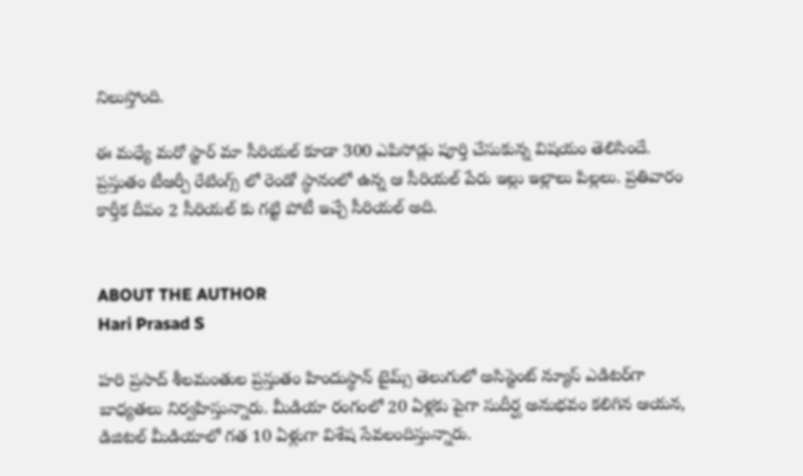నిలుస్తోంది.

ఈ మధ్యే మరో స్టార్ మా సీరియల్ కూడా 300 ఎపిసోడ్లు పూర్తి చేసుకున్న విషయం తెలిసిందే. ప్రస్తుతం టీఆర్పీ రేటింగ్స్ లో రెండో స్థానంలో ఉన్న ఆ సీరియల్ పేరు ఇల్లు ఇల్లాలు పిల్లలు. ప్రతివారం కార్తీక దీపం 2 సీరియల్ కు గట్టి పోటీ ఇచ్చే సీరియల్ అది.


ABOUT THE AUTHOR
Hari Prasad S

హరి ప్రసాద్ శీలమంతుల ప్రస్తుతం హిందుస్థాన్ టైమ్స్ తెలుగులో అసిస్టెంట్ న్యూస్ ఎడిటర్‌గా బాధ్యతలు నిర్వహిస్తున్నారు. మీడియా రంగంలో 20 ఏళ్లకు పైగా సుదీర్ఘ అనుభవం కలిగిన ఆయన, డిజిటల్ మీడియాలో గత 10 ఏళ్లుగా విశేష సేవలందిస్తున్నారు.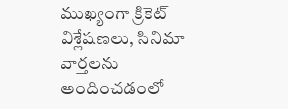ముఖ్యంగా క్రికెట్ విశ్లేషణలు, సినిమా వార్తలను అందించడంలో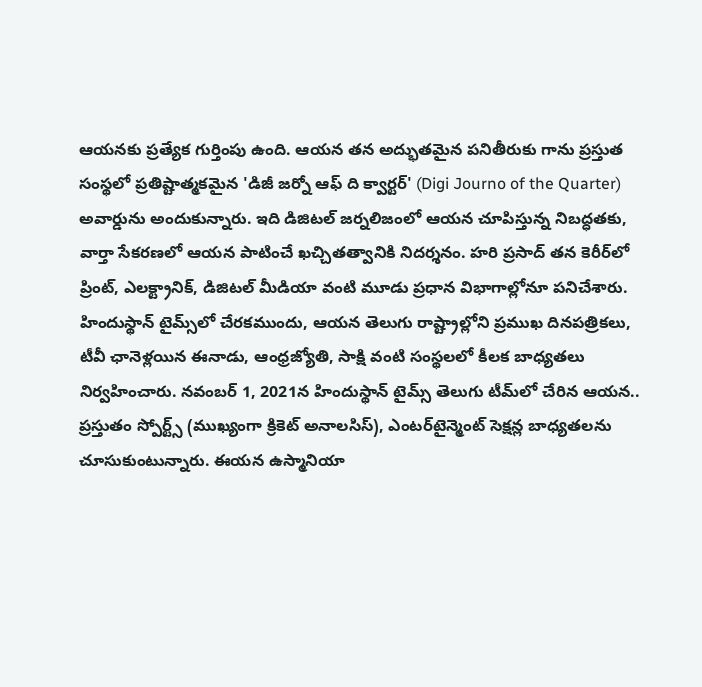ఆయనకు ప్రత్యేక గుర్తింపు ఉంది. ఆయన తన అద్భుతమైన పనితీరుకు గాను ప్రస్తుత సంస్థలో ప్రతిష్టాత్మకమైన 'డిజీ జర్నో ఆఫ్ ది క్వార్టర్' (Digi Journo of the Quarter) అవార్డును అందుకున్నారు. ఇది డిజిటల్ జర్నలిజంలో ఆయన చూపిస్తున్న నిబద్ధతకు, వార్తా సేకరణలో ఆయన పాటించే ఖచ్చితత్వానికి నిదర్శనం. హరి ప్రసాద్ తన కెరీర్‌లో ప్రింట్, ఎలక్ట్రానిక్, డిజిటల్ మీడియా వంటి మూడు ప్రధాన విభాగాల్లోనూ పనిచేశారు. హిందుస్థాన్ టైమ్స్‌లో చేరకముందు, ఆయన తెలుగు రాష్ట్రాల్లోని ప్రముఖ దినపత్రికలు, టీవీ ఛానెళ్లయిన ఈనాడు, ఆంధ్రజ్యోతి, సాక్షి వంటి సంస్థలలో కీలక బాధ్యతలు నిర్వహించారు. నవంబర్ 1, 2021న హిందుస్థాన్ టైమ్స్ తెలుగు టీమ్‌లో చేరిన ఆయన.. ప్రస్తుతం స్పోర్ట్స్ (ముఖ్యంగా క్రికెట్ అనాలసిస్), ఎంటర్‌టైన్మెంట్ సెక్షన్ల బాధ్యతలను చూసుకుంటున్నారు. ఈయన ఉస్మానియా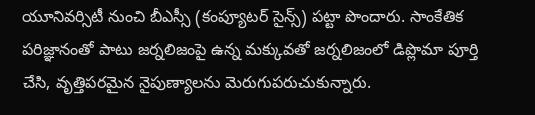యూనివర్సిటీ నుంచి బీఎస్సీ (కంప్యూటర్ సైన్స్) పట్టా పొందారు. సాంకేతిక పరిజ్ఞానంతో పాటు జర్నలిజంపై ఉన్న మక్కువతో జర్నలిజంలో డిప్లొమా పూర్తి చేసి, వృత్తిపరమైన నైపుణ్యాలను మెరుగుపరుచుకున్నారు.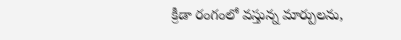క్రీడా రంగంలో వస్తున్న మార్పులను,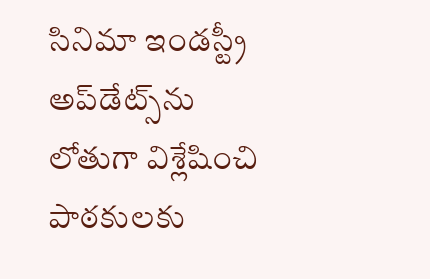సినిమా ఇండస్ట్రీ అప్‌డేట్స్‌ను లోతుగా విశ్లేషించి పాఠకులకు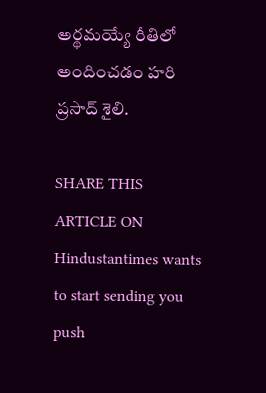అర్థమయ్యే రీతిలో అందించడం హరి ప్రసాద్ శైలి.

SHARE THIS ARTICLE ON
Hindustantimes wants to start sending you push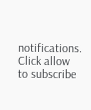notifications. Click allow to subscribe